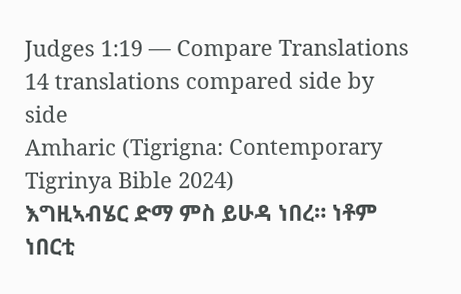Judges 1:19 — Compare Translations
14 translations compared side by side
Amharic (Tigrigna: Contemporary Tigrinya Bible 2024)
እግዚኣብሄር ድማ ምስ ይሁዳ ነበረ። ነቶም ነበርቲ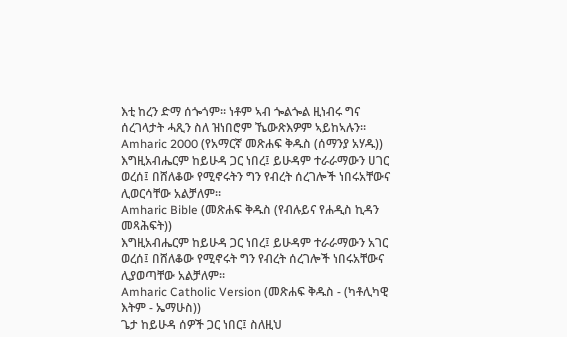እቲ ከረን ድማ ሰጐጎም። ነቶም ኣብ ጐልጐል ዚነብሩ ግና ሰረገላታት ሓጺን ስለ ዝነበሮም ኼውጽእዎም ኣይከኣሉን።
Amharic 2000 (የአማርኛ መጽሐፍ ቅዱስ (ሰማንያ አሃዱ))
እግዚአብሔርም ከይሁዳ ጋር ነበረ፤ ይሁዳም ተራራማውን ሀገር ወረሰ፤ በሸለቆው የሚኖሩትን ግን የብረት ሰረገሎች ነበሩአቸውና ሊወርሳቸው አልቻለም።
Amharic Bible (መጽሐፍ ቅዱስ (የብሉይና የሐዲስ ኪዳን መጻሕፍት))
እግዚአብሔርም ከይሁዳ ጋር ነበረ፤ ይሁዳም ተራራማውን አገር ወረሰ፤ በሸለቆው የሚኖሩት ግን የብረት ሰረገሎች ነበሩአቸውና ሊያወጣቸው አልቻለም።
Amharic Catholic Version (መጽሐፍ ቅዱስ - (ካቶሊካዊ እትም - ኤማሁስ))
ጌታ ከይሁዳ ሰዎች ጋር ነበር፤ ስለዚህ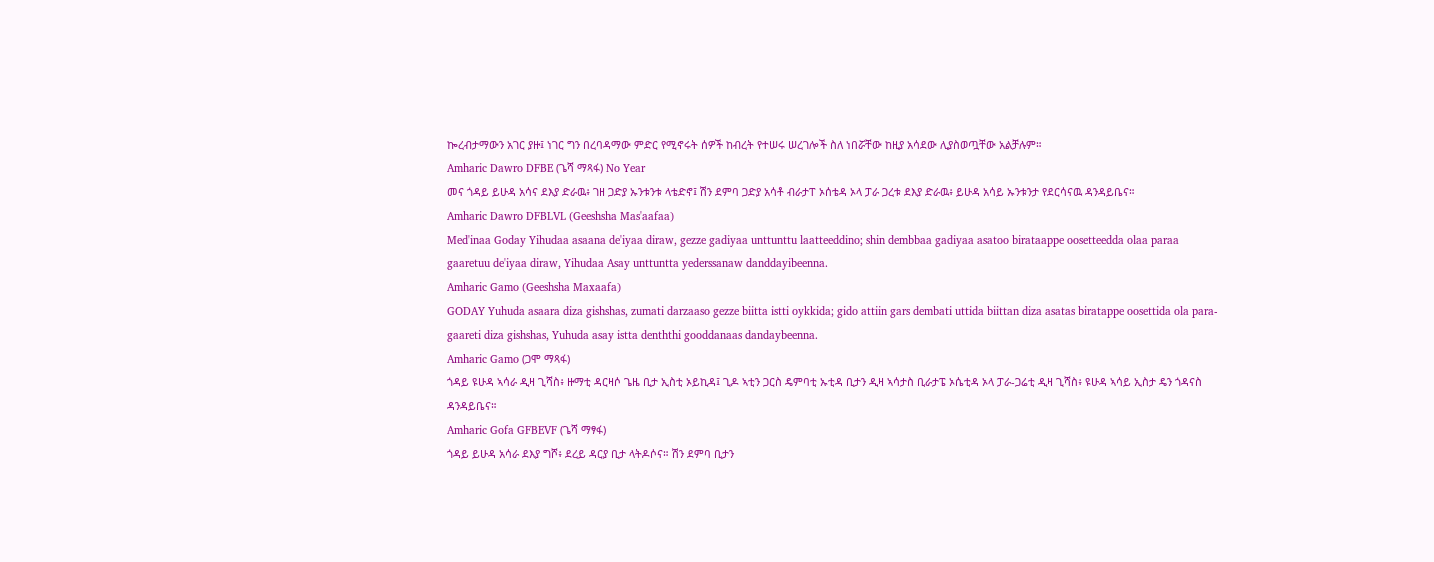ኰረብታማውን አገር ያዙ፤ ነገር ግን በረባዳማው ምድር የሚኖሩት ሰዎች ከብረት የተሠሩ ሠረገሎች ስለ ነበሯቸው ከዚያ አሳደው ሊያስወጧቸው አልቻሉም።
Amharic Dawro DFBE (ጌሻ ማጻፋ) No Year
መና ጎዳይ ይሁዳ አሳና ደእያ ድራዉ፥ ገዘ ጋድያ ኡንቱንቱ ላቴድኖ፤ ሽን ደምባ ጋድያ አሳቶ ብራታፐ ኦሰቴዳ ኦላ ፓራ ጋረቱ ደእያ ድራዉ፥ ይሁዳ አሳይ ኡንቱንታ የደርሳናዉ ዳንዳይቤና።
Amharic Dawro DFBLVL (Geeshsha Mas'aafaa)
Med'inaa Goday Yihudaa asaana de'iyaa diraw, gezze gadiyaa unttunttu laatteeddino; shin dembbaa gadiyaa asatoo birataappe oosetteedda olaa paraa gaaretuu de'iyaa diraw, Yihudaa Asay unttuntta yederssanaw danddayibeenna.
Amharic Gamo (Geeshsha Maxaafa)
GODAY Yuhuda asaara diza gishshas, zumati darzaaso gezze biitta istti oykkida; gido attiin gars dembati uttida biittan diza asatas biratappe oosettida ola para-gaareti diza gishshas, Yuhuda asay istta denththi gooddanaas dandaybeenna.
Amharic Gamo (ጋሞ ማጻፋ)
ጎዳይ ዩሁዳ ኣሳራ ዲዛ ጊሻስ፥ ዙማቲ ዳርዛሶ ጌዜ ቢታ ኢስቲ ኦይኪዳ፤ ጊዶ ኣቲን ጋርስ ዴምባቲ ኡቲዳ ቢታን ዲዛ ኣሳታስ ቢራታፔ ኦሴቲዳ ኦላ ፓራ-ጋሬቲ ዲዛ ጊሻስ፥ ዩሁዳ ኣሳይ ኢስታ ዴን ጎዳናስ ዳንዳይቤና።
Amharic Gofa GFBEVF (ጌሻ ማፃፋ)
ጎዳይ ይሁዳ አሳራ ደእያ ግሾ፥ ደረይ ዳርያ ቢታ ላትዶሶና። ሽን ደምባ ቢታን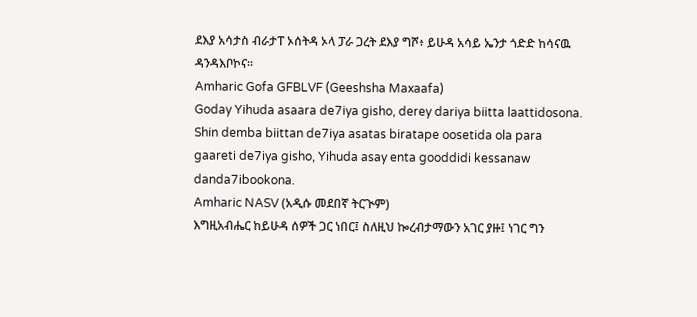ደእያ አሳታስ ብራታፐ ኦሰትዳ ኦላ ፓራ ጋረት ደእያ ግሾ፥ ይሁዳ አሳይ ኤንታ ጎድድ ከሳናዉ ዳንዳእቦኮና።
Amharic Gofa GFBLVF (Geeshsha Maxaafa)
Goday Yihuda asaara de7iya gisho, derey dariya biitta laattidosona. Shin demba biittan de7iya asatas biratape oosetida ola para gaareti de7iya gisho, Yihuda asay enta gooddidi kessanaw danda7ibookona.
Amharic NASV (አዲሱ መደበኛ ትርጒም)
እግዚአብሔር ከይሁዳ ሰዎች ጋር ነበር፤ ስለዚህ ኰረብታማውን አገር ያዙ፤ ነገር ግን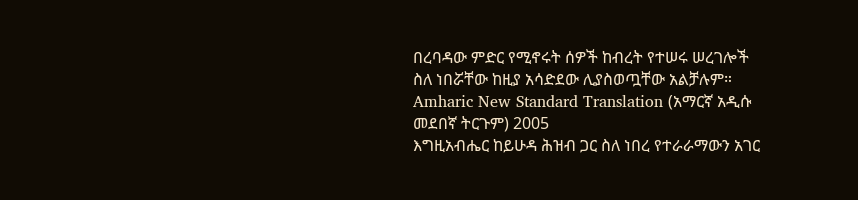በረባዳው ምድር የሚኖሩት ሰዎች ከብረት የተሠሩ ሠረገሎች ስለ ነበሯቸው ከዚያ አሳድደው ሊያስወጧቸው አልቻሉም።
Amharic New Standard Translation (አማርኛ አዲሱ መደበኛ ትርጉም) 2005
እግዚአብሔር ከይሁዳ ሕዝብ ጋር ስለ ነበረ የተራራማውን አገር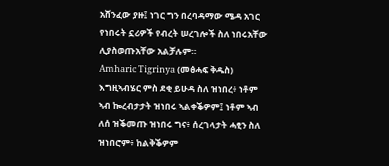አሸንፈው ያዙ፤ ነገር ግን በረባዳማው ሜዳ አገር የነበሩት ኗሪዎች የብረት ሠረገሎች ስለ ነበሩአቸው ሊያስወጡአቸው አልቻሉም።
Amharic Tigrinya (መፅሓፍ ቅዱስ)
እግዚኣብሄር ምስ ደቂ ይሁዳ ስለ ዝነበረ፥ ነቶም ኣብ ኰረብታታት ዝነበሩ ኣልቀቕዎም፤ ነቶም ኣብ ለሰ ዝቕመጡ ዝነበሩ ግና፥ ሰረገላታት ሓፂን ስለ ዝነበሮም፥ ከልቅቕዎም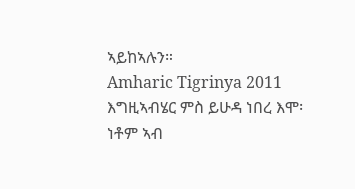ኣይከኣሉን።
Amharic Tigrinya 2011
እግዚኣብሄር ምስ ይሁዳ ነበረ እሞ፡ ነቶም ኣብ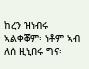ከረን ዝነብሩ ኣልቀቖም፡ ነቶም ኣብ ለሰ ዚኒበሩ ግና፡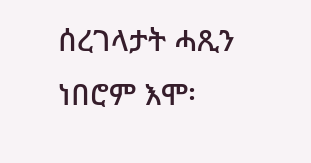ሰረገላታት ሓጺን ነበሮም እሞ፡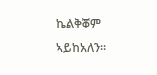ኬልቅቖም ኣይከአለን።